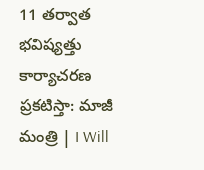11 తర్వాత భవిష్యత్తు కార్యాచరణ ప్రకటిస్తా: మాజీ మంత్రి | I Will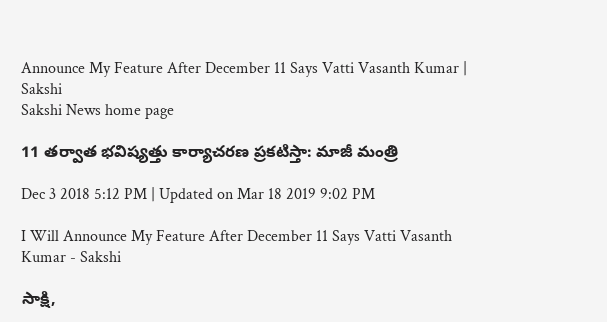Announce My Feature After December 11 Says Vatti Vasanth Kumar | Sakshi
Sakshi News home page

11 తర్వాత భవిష్యత్తు కార్యాచరణ ప్రకటిస్తా: మాజీ మంత్రి

Dec 3 2018 5:12 PM | Updated on Mar 18 2019 9:02 PM

I Will Announce My Feature After December 11 Says Vatti Vasanth Kumar - Sakshi

సాక్షి,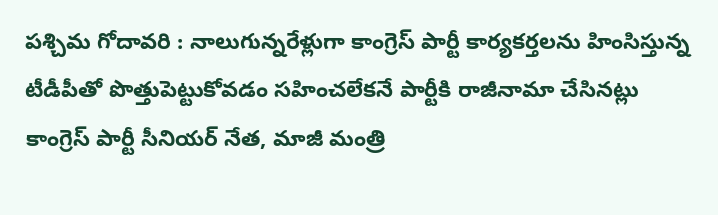పశ్చిమ గోదావరి : నాలుగున్నరేళ్లుగా కాంగ్రెస్‌ పార్టీ కార్యకర్తలను హింసిస్తున్న టీడీపీతో పొత్తుపెట్టుకోవడం సహించలేకనే పార్టీకి రాజీనామా చేసినట్లు కాంగ్రెస్‌ పార్టీ సీనియర్‌ నేత, మాజీ మంత్రి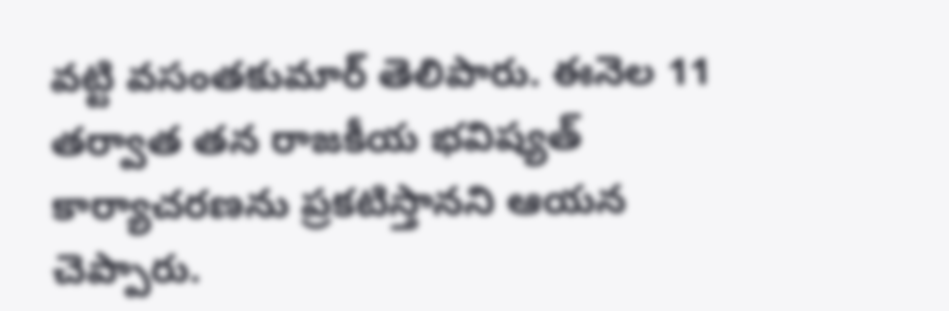వట్టి వసంతకుమార్‌ తెలిపారు. ఈనెల 11 తర్వాత తన రాజకీయ భవిష్యత్‌ కార్యాచరణను ప్రకటిస్తానని ఆయన చెప్పారు.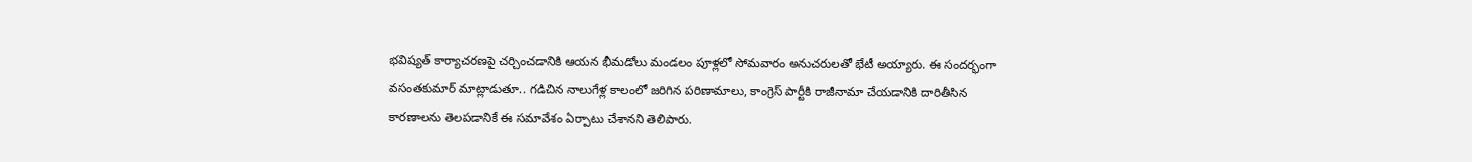భవిష్యత్‌ కార్యాచరణపై చర్చించడానికి ఆయన భీమడోలు మండలం పూళ్లలో సోమవారం అనుచరులతో భేటీ అయ్యారు. ఈ సందర్భంగా వసంతకుమార్‌ మాట్లాడుతూ.. గడిచిన నాలుగేళ్ల కాలంలో జరిగిన పరిణామాలు, కాంగ్రెస్‌ పార్టీకి రాజీనామా చేయడానికి దారితీసిన కారణాలను తెలపడానికే ఈ సమావేశం ఏర్పాటు చేశానని తెలిపారు.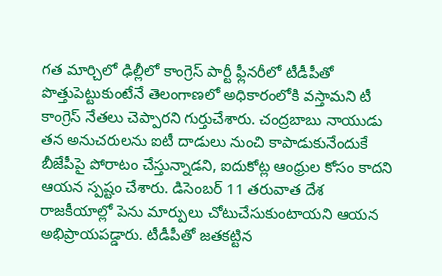గత మార్చిలో ఢిల్లీలో కాంగ్రెస్‌ పార్టీ ఫ్లీనరీలో టీడీపీతో పొత్తుపెట్టుకుంటేనే తెలంగాణలో అధికారంలోకి వస్తామని టీ కాంగ్రెస్‌ నేతలు చెప్పారని గుర్తుచేశారు. చంద్రబాబు నాయుడు తన అనుచరులను ఐటీ దాడులు నుంచి కాపాడుకునేందుకే బీజేపీపై పోరాటం చేస్తున్నాడని, ఐదుకోట్ల ఆంధ్రుల కోసం కాదని ఆయన స్పష్టం చేశారు. డిసెంబర్‌ 11 తరువాత దేశ రాజకీయాల్లో పెను మార్పులు చోటుచేసుకుంటాయని ఆయన అభిప్రాయపడ్డారు. టీడీపీతో జతకట్టిన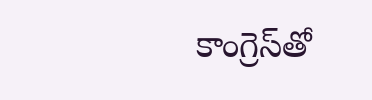కాంగ్రెస్‌తో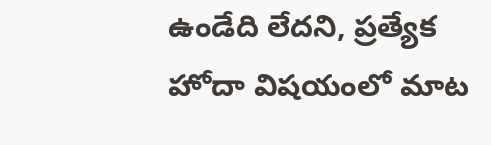ఉండేది లేదని, ప్రత్యేక హోదా విషయంలో మాట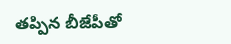తప్పిన బీజేపీతో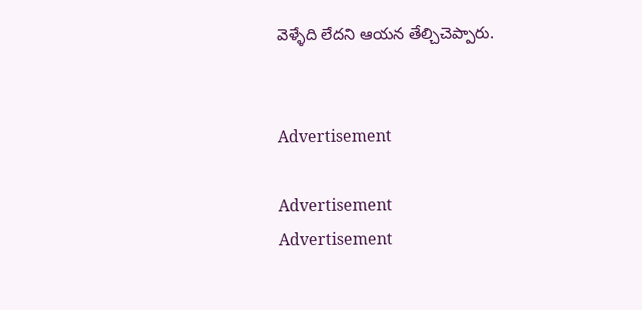వెళ్ళేది లేదని ఆయన తేల్చిచెప్పారు.


Advertisement

Advertisement
Advertisement